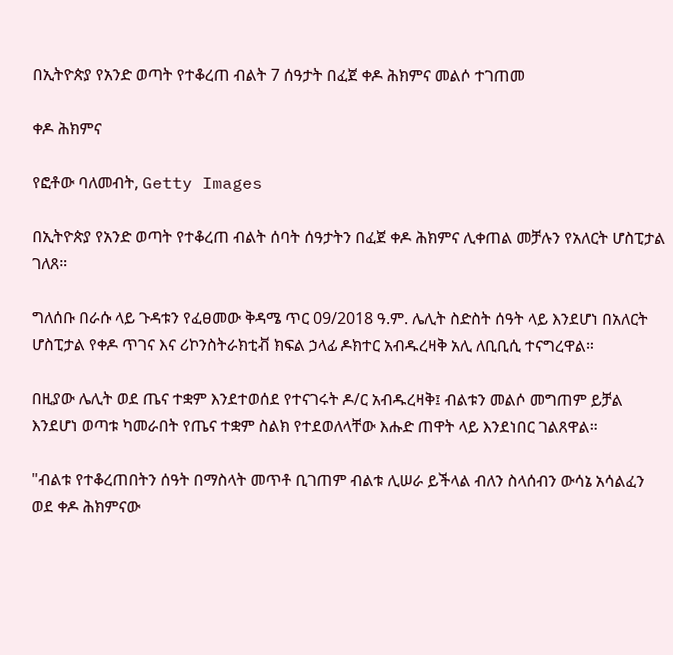በኢትዮጵያ የአንድ ወጣት የተቆረጠ ብልት 7 ሰዓታት በፈጀ ቀዶ ሕክምና መልሶ ተገጠመ

ቀዶ ሕክምና

የፎቶው ባለመብት, Getty Images

በኢትዮጵያ የአንድ ወጣት የተቆረጠ ብልት ሰባት ሰዓታትን በፈጀ ቀዶ ሕክምና ሊቀጠል መቻሉን የአለርት ሆስፒታል ገለጸ።

ግለሰቡ በራሱ ላይ ጉዳቱን የፈፀመው ቅዳሜ ጥር 09/2018 ዓ.ም. ሌሊት ስድስት ሰዓት ላይ እንደሆነ በአለርት ሆስፒታል የቀዶ ጥገና እና ሪኮንስትራክቲቭ ክፍል ኃላፊ ዶክተር አብዱረዛቅ አሊ ለቢቢሲ ተናግረዋል።

በዚያው ሌሊት ወደ ጤና ተቋም እንደተወሰደ የተናገሩት ዶ/ር አብዱረዛቅ፤ ብልቱን መልሶ መግጠም ይቻል እንደሆነ ወጣቱ ካመራበት የጤና ተቋም ስልክ የተደወለላቸው እሑድ ጠዋት ላይ እንደነበር ገልጸዋል።

"ብልቱ የተቆረጠበትን ሰዓት በማስላት መጥቶ ቢገጠም ብልቱ ሊሠራ ይችላል ብለን ስላሰብን ውሳኔ አሳልፈን ወደ ቀዶ ሕክምናው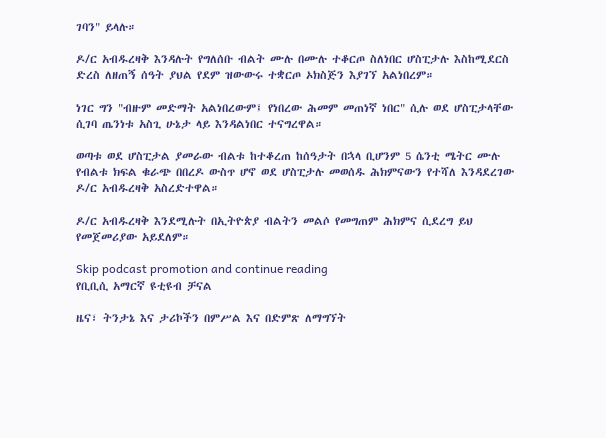ገባን" ይላሉ።

ዶ/ር አብዱረዛቅ እንዳሉት የግለሰቡ ብልት ሙሉ በሙሉ ተቆርጦ ስለነበር ሆስፒታሉ እስከሚደርስ ድረስ ለዘጠኝ ሰዓት ያህል የደም ዝውውሩ ተቋርጦ ኦክስጅን እያገኘ አልነበረም።

ነገር ግን "ብዙም መድማት አልነበረውም፤ የነበረው ሕመም መጠነኛ ነበር" ሲሉ ወደ ሆስፒታላቸው ሲገባ ጤንነቱ አስጊ ሁኔታ ላይ እንዳልነበር ተናግረዋል።

ወጣቱ ወደ ሆስፒታል ያመራው ብልቱ ከተቆረጠ ከሰዓታት በኋላ ቢሆንም 5 ሴንቲ ሜትር ሙሉ የብልቱ ክፍል ቁራጭ በበረዶ ውስጥ ሆኖ ወደ ሆስፒታሉ መወሰዱ ሕክምናውን የተሻለ እንዳደረገው ዶ/ር አብዱረዛቅ አስረድተዋል።

ዶ/ር አብዱረዛቅ እንደሚሉት በኢትዮጵያ ብልትን መልሶ የመግጠም ሕክምና ሲደረግ ይህ የመጀመሪያው አይደለም።

Skip podcast promotion and continue reading
የቢቢሲ አማርኛ ዩቲዩብ ቻናል

ዜና፣ ትንታኔ እና ታሪኮችን በምሥል እና በድምጽ ለማግኘት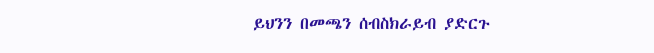ይህንን በመጫን ሰብስክራይብ ያድርጉ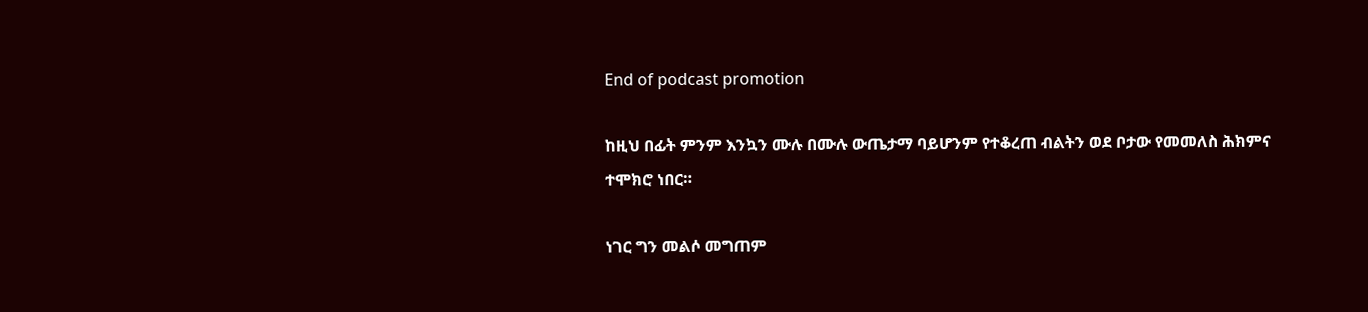End of podcast promotion

ከዚህ በፊት ምንም እንኳን ሙሉ በሙሉ ውጤታማ ባይሆንም የተቆረጠ ብልትን ወደ ቦታው የመመለስ ሕክምና ተሞክሮ ነበር።

ነገር ግን መልሶ መግጠም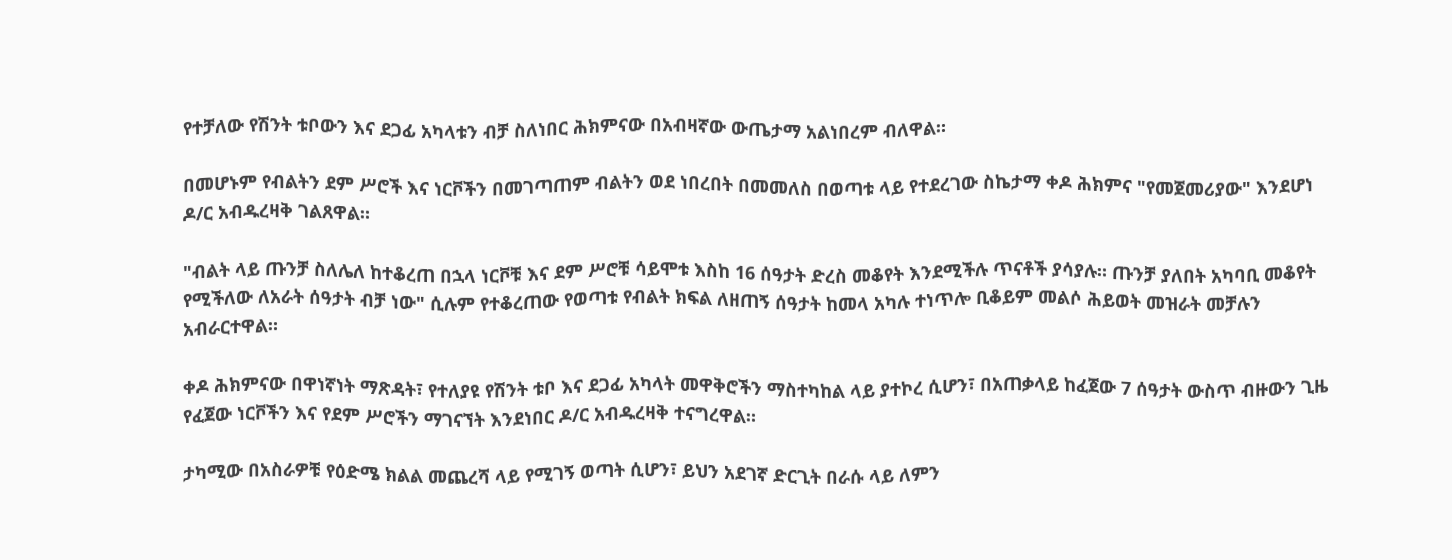የተቻለው የሽንት ቱቦውን እና ደጋፊ አካላቱን ብቻ ስለነበር ሕክምናው በአብዛኛው ውጤታማ አልነበረም ብለዋል።

በመሆኑም የብልትን ደም ሥሮች እና ነርቮችን በመገጣጠም ብልትን ወደ ነበረበት በመመለስ በወጣቱ ላይ የተደረገው ስኬታማ ቀዶ ሕክምና "የመጀመሪያው" እንደሆነ ዶ/ር አብዱረዛቅ ገልጸዋል።

"ብልት ላይ ጡንቻ ስለሌለ ከተቆረጠ በኋላ ነርቮቹ እና ደም ሥሮቹ ሳይሞቱ እስከ 16 ሰዓታት ድረስ መቆየት እንደሚችሉ ጥናቶች ያሳያሉ። ጡንቻ ያለበት አካባቢ መቆየት የሚችለው ለአራት ሰዓታት ብቻ ነው" ሲሉም የተቆረጠው የወጣቱ የብልት ክፍል ለዘጠኝ ሰዓታት ከመላ አካሉ ተነጥሎ ቢቆይም መልሶ ሕይወት መዝራት መቻሉን አብራርተዋል።

ቀዶ ሕክምናው በዋነኛነት ማጽዳት፣ የተለያዩ የሽንት ቱቦ እና ደጋፊ አካላት መዋቅሮችን ማስተካከል ላይ ያተኮረ ሲሆን፣ በአጠቃላይ ከፈጀው 7 ሰዓታት ውስጥ ብዙውን ጊዜ የፈጀው ነርቮችን እና የደም ሥሮችን ማገናኘት እንደነበር ዶ/ር አብዱረዛቅ ተናግረዋል።

ታካሚው በአስራዎቹ የዕድሜ ክልል መጨረሻ ላይ የሚገኝ ወጣት ሲሆን፣ ይህን አደገኛ ድርጊት በራሱ ላይ ለምን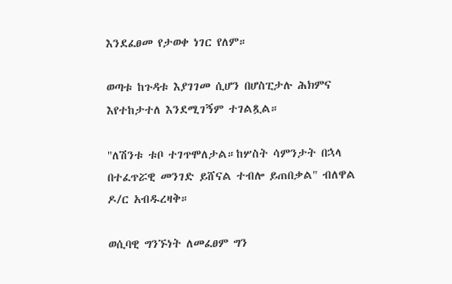እንደፈፀመ የታወቀ ነገር የለም።

ወጣቱ ከጉዳቱ እያገገመ ሲሆን በሆስፒታሉ ሕክምና እየተከታተለ እንደሚገኝም ተገልጿል።

"ለሽንቱ ቱቦ ተገጥሞለታል።ከሦስት ሳምንታት በኋላ በተፈጥሯዊ መንገድ ይሸናል ተብሎ ይጠበቃል" ብለዋል ዶ/ር አብዱረዛቅ።

ወሲባዊ ግንኙነት ለመፈፀም ግን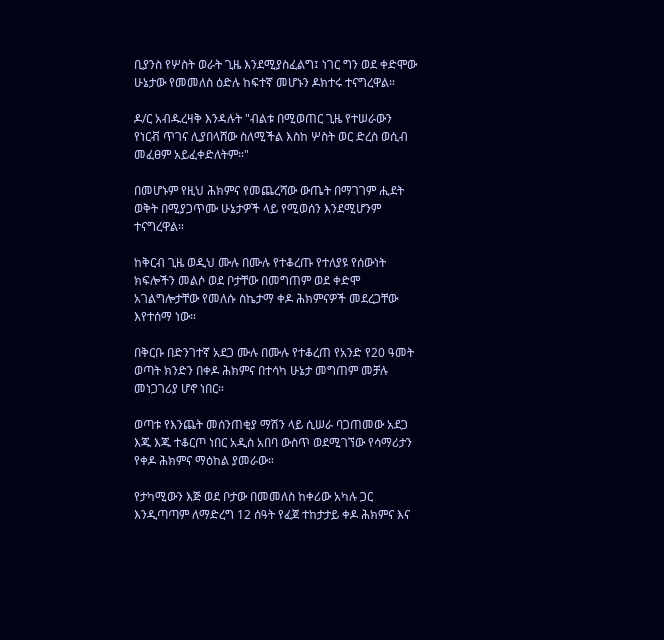ቢያንስ የሦስት ወራት ጊዜ እንደሚያስፈልግ፤ ነገር ግን ወደ ቀድሞው ሁኔታው የመመለስ ዕድሉ ከፍተኛ መሆኑን ዶክተሩ ተናግረዋል።

ዶ/ር አብዱረዛቅ እንዳሉት "ብልቱ በሚወጠር ጊዜ የተሠራውን የነርቭ ጥገና ሊያበላሸው ስለሚችል እስከ ሦስት ወር ድረስ ወሲብ መፈፀም አይፈቀድለትም።"

በመሆኑም የዚህ ሕክምና የመጨረሻው ውጤት በማገገም ሒደት ወቅት በሚያጋጥሙ ሁኔታዎች ላይ የሚወሰን እንደሚሆንም ተናግረዋል።

ከቅርብ ጊዜ ወዲህ ሙሉ በሙሉ የተቆረጡ የተለያዩ የሰውነት ክፍሎችን መልሶ ወደ ቦታቸው በመግጠም ወደ ቀድሞ አገልግሎታቸው የመለሱ ስኬታማ ቀዶ ሕክምናዎች መደረጋቸው እየተሰማ ነው።

በቅርቡ በድንገተኛ አደጋ ሙሉ በሙሉ የተቆረጠ የአንድ የ20 ዓመት ወጣት ክንድን በቀዶ ሕክምና በተሳካ ሁኔታ መግጠም መቻሉ መነጋገሪያ ሆኖ ነበር።

ወጣቱ የእንጨት መሰንጠቂያ ማሽን ላይ ሲሠራ ባጋጠመው አደጋ እጁ እጁ ተቆርጦ ነበር አዲስ አበባ ውስጥ ወደሚገኘው የሳማሪታን የቀዶ ሕክምና ማዕከል ያመራው።

የታካሚውን እጅ ወደ ቦታው በመመለስ ከቀሪው አካሉ ጋር እንዲጣጣም ለማድረግ 12 ሰዓት የፈጀ ተከታታይ ቀዶ ሕክምና እና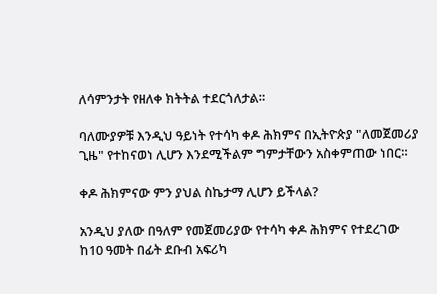ለሳምንታት የዘለቀ ክትትል ተደርጎለታል።

ባለሙያዎቹ እንዲህ ዓይነት የተሳካ ቀዶ ሕክምና በኢትዮጵያ "ለመጀመሪያ ጊዜ" የተከናወነ ሊሆን እንደሚችልም ግምታቸውን አስቀምጠው ነበር።

ቀዶ ሕክምናው ምን ያህል ስኬታማ ሊሆን ይችላል?

አንዲህ ያለው በዓለም የመጀመሪያው የተሳካ ቀዶ ሕክምና የተደረገው ከ10 ዓመት በፊት ደቡብ አፍሪካ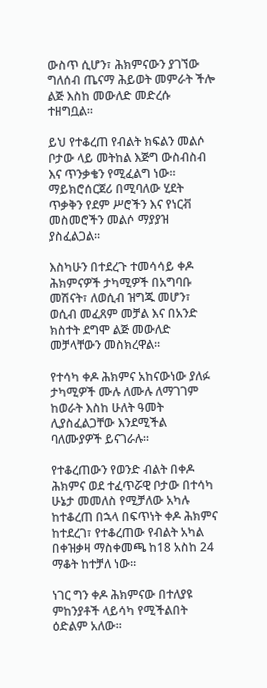ውስጥ ሲሆን፣ ሕክምናውን ያገኘው ግለሰብ ጤናማ ሕይወት መምራት ችሎ ልጅ እስከ መውለድ መድረሱ ተዘግቧል።

ይህ የተቆረጠ የብልት ክፍልን መልሶ ቦታው ላይ መትከል እጅግ ውስብስብ እና ጥንቃቄን የሚፈልግ ነው። ማይክሮሰርጀሪ በሚባለው ሂደት ጥቃቅን የደም ሥሮችን እና የነርቭ መስመሮችን መልሶ ማያያዝ ያስፈልጋል።

እስካሁን በተደረጉ ተመሳሳይ ቀዶ ሕክምናዎች ታካሚዎች በአግባቡ መሽናት፣ ለወሲብ ዝግጁ መሆን፣ ወሲብ መፈጸም መቻል እና በአንድ ክስተት ደግሞ ልጅ መውለድ መቻላቸውን መስክረዋል።

የተሳካ ቀዶ ሕክምና አከናውነው ያለፉ ታካሚዎች ሙሉ ለሙሉ ለማገገም ከወራት እስከ ሁለት ዓመት ሊያስፈልጋቸው እንደሚችል ባለሙያዎች ይናገራሉ።

የተቆረጠውን የወንድ ብልት በቀዶ ሕክምና ወደ ተፈጥሯዊ ቦታው በተሳካ ሁኔታ መመለስ የሚቻለው አካሉ ከተቆረጠ በኋላ በፍጥነት ቀዶ ሕክምና ከተደረገ፣ የተቆረጠው የብልት አካል በቀዝቃዛ ማስቀመጫ ከ18 አስከ 24 ማቆት ከተቻለ ነው።

ነገር ግን ቀዶ ሕክምናው በተለያዩ ምከንያቶች ላይሳካ የሚችልበት ዕድልም አለው።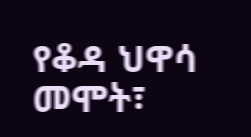የቆዳ ህዋሳ መሞት፣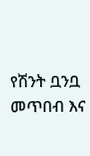የሽንት ቧንቧ መጥበብ እና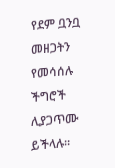የደም ቧንቧ መዘጋትን የመሳሰሉ ችግሮች ሊያጋጥሙ ይችላሉ።